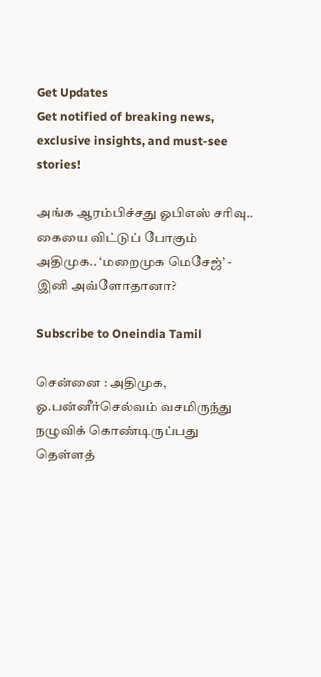Get Updates
Get notified of breaking news, exclusive insights, and must-see stories!

அங்க ஆரம்பிச்சது ஓபிஎஸ் சரிவு.. கையை விட்டுப் போகும் அதிமுக.. ‘மறைமுக மெசேஜ்’ - இனி அவ்ளோதானா?

Subscribe to Oneindia Tamil

சென்னை : அதிமுக, ஓ.பன்னீர்செல்வம் வசமிருந்து நழுவிக் கொண்டிருப்பது தெள்ளத்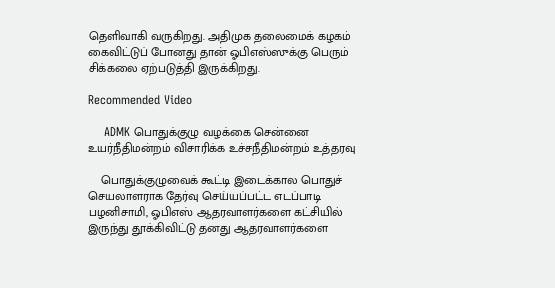தெளிவாகி வருகிறது. அதிமுக தலைமைக் கழகம் கைவிட்டுப் போனது தான் ஓபிஎஸ்ஸுக்கு பெரும் சிக்கலை ஏற்படுத்தி இருக்கிறது.

Recommended Video

    ADMK பொதுக்குழு வழக்கை சென்னை உயர்நீதிமன்றம் விசாரிக்க உச்சநீதிமன்றம் உத்தரவு

    பொதுக்குழுவைக் கூட்டி இடைக்கால பொதுச் செயலாளராக தேர்வு செய்யப்பட்ட எடப்பாடி பழனிசாமி, ஓபிஎஸ் ஆதரவாளர்களை கட்சியில் இருந்து தூக்கிவிட்டு தனது ஆதரவாளர்களை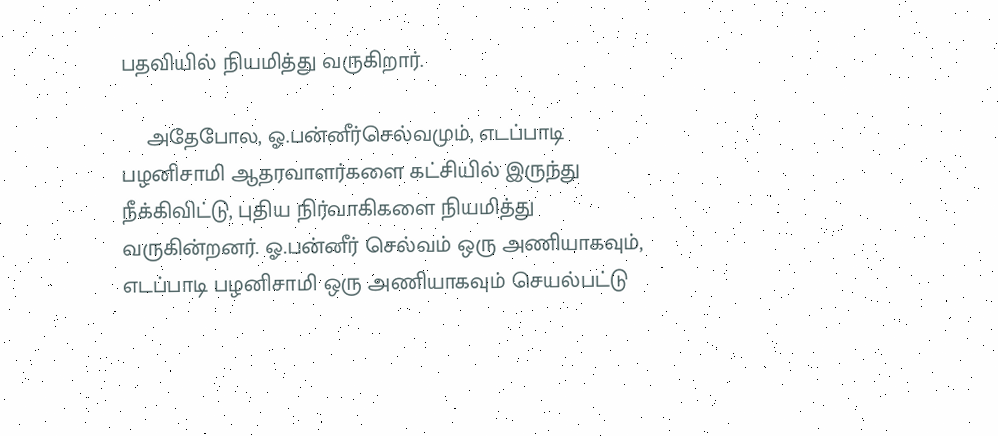பதவியில் நியமித்து வருகிறார்.

    அதேபோல, ஓ.பன்னீர்செல்வமும், எடப்பாடி பழனிசாமி ஆதரவாளர்களை கட்சியில் இருந்து நீக்கிவிட்டு, புதிய நிர்வாகிகளை நியமித்து வருகின்றனர். ஓ.பன்னீர் செல்வம் ஒரு அணியாகவும், எடப்பாடி பழனிசாமி ஒரு அணியாகவும் செயல்பட்டு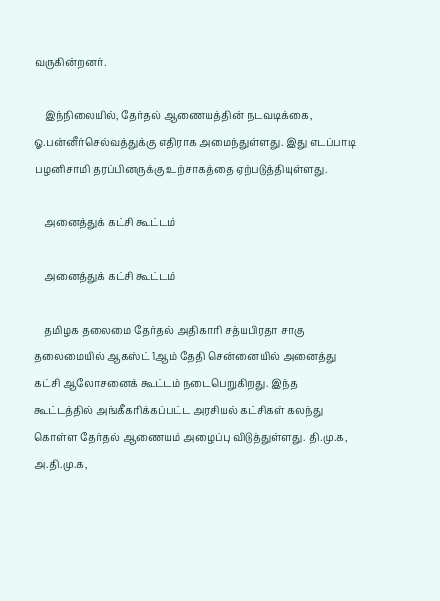வருகின்றனர்.

    இந்நிலையில், தேர்தல் ஆணையத்தின் நடவடிக்கை, ஓ.பன்னீர்செல்வத்துக்கு எதிராக அமைந்துள்ளது. இது எடப்பாடி பழனிசாமி தரப்பினருக்கு உற்சாகத்தை ஏற்படுத்தியுள்ளது.

    அனைத்துக் கட்சி கூட்டம்

    அனைத்துக் கட்சி கூட்டம்

    தமிழக தலைமை தேர்தல் அதிகாரி சத்யபிரதா சாகு தலைமையில் ஆகஸ்ட் 1ஆம் தேதி சென்னையில் அனைத்து கட்சி ஆலோசனைக் கூட்டம் நடைபெறுகிறது. இந்த கூட்டத்தில் அங்கீகரிக்கப்பட்ட அரசியல் கட்சிகள் கலந்து கொள்ள தேர்தல் ஆணையம் அழைப்பு விடுத்துள்ளது. தி.மு.க, அ.தி.மு.க,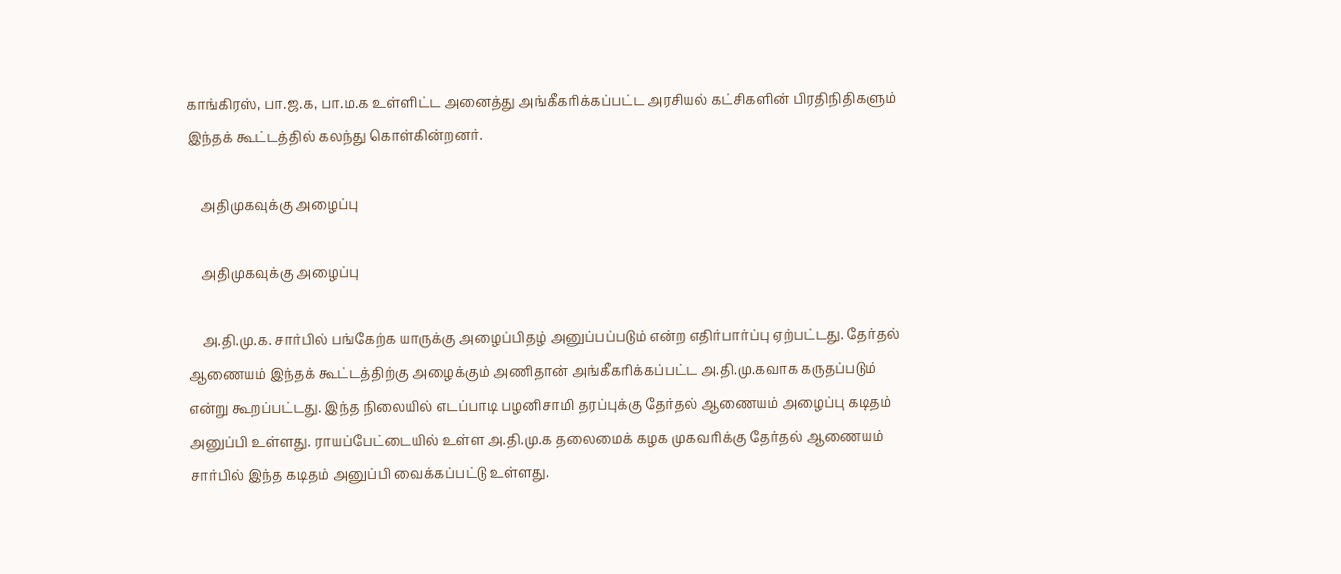காங்கிரஸ், பா.ஜ.க, பா.ம.க உள்ளிட்ட அனைத்து அங்கீகரிக்கப்பட்ட அரசியல் கட்சிகளின் பிரதிநிதிகளும் இந்தக் கூட்டத்தில் கலந்து கொள்கின்றனர்.

    அதிமுகவுக்கு அழைப்பு

    அதிமுகவுக்கு அழைப்பு

    அ.தி.மு.க. சார்பில் பங்கேற்க யாருக்கு அழைப்பிதழ் அனுப்பப்படும் என்ற எதிர்பார்ப்பு ஏற்பட்டது. தேர்தல் ஆணையம் இந்தக் கூட்டத்திற்கு அழைக்கும் அணிதான் அங்கீகரிக்கப்பட்ட அ.தி.மு.கவாக கருதப்படும் என்று கூறப்பட்டது. இந்த நிலையில் எடப்பாடி பழனிசாமி தரப்புக்கு தேர்தல் ஆணையம் அழைப்பு கடிதம் அனுப்பி உள்ளது. ராயப்பேட்டையில் உள்ள அ.தி.மு.க தலைமைக் கழக முகவரிக்கு தேர்தல் ஆணையம் சார்பில் இந்த கடிதம் அனுப்பி வைக்கப்பட்டு உள்ளது.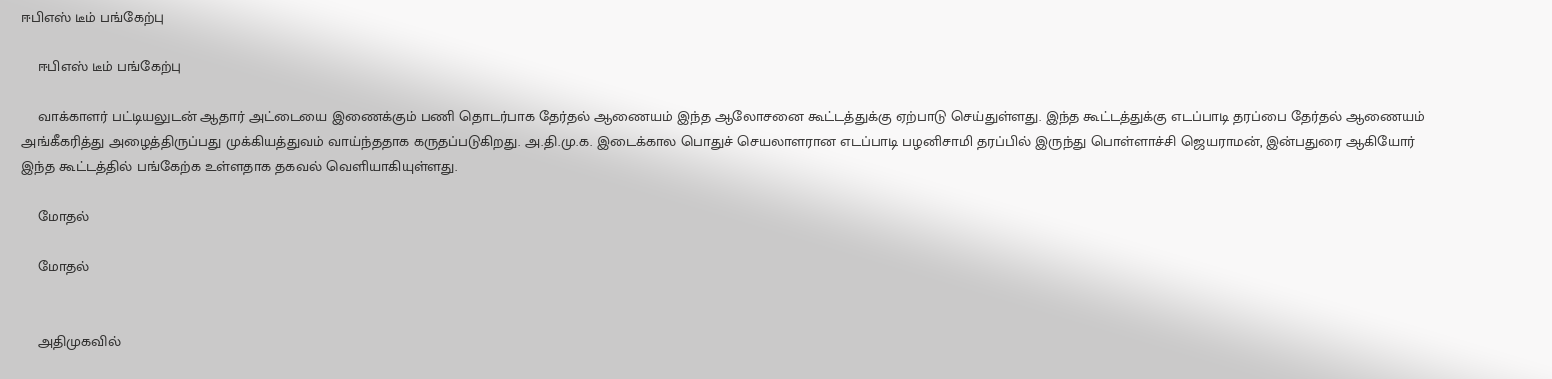ஈபிஎஸ் டீம் பங்கேற்பு

    ஈபிஎஸ் டீம் பங்கேற்பு

    வாக்காளர் பட்டியலுடன் ஆதார் அட்டையை இணைக்கும் பணி தொடர்பாக தேர்தல் ஆணையம் இந்த ஆலோசனை கூட்டத்துக்கு ஏற்பாடு செய்துள்ளது. இந்த கூட்டத்துக்கு எடப்பாடி தரப்பை தேர்தல் ஆணையம் அங்கீகரித்து அழைத்திருப்பது முக்கியத்துவம் வாய்ந்ததாக கருதப்படுகிறது. அ.தி.மு.க. இடைக்கால பொதுச் செயலாளரான எடப்பாடி பழனிசாமி தரப்பில் இருந்து பொள்ளாச்சி ஜெயராமன், இன்பதுரை ஆகியோர் இந்த கூட்டத்தில் பங்கேற்க உள்ளதாக தகவல் வெளியாகியுள்ளது.

    மோதல்

    மோதல்


    அதிமுகவில்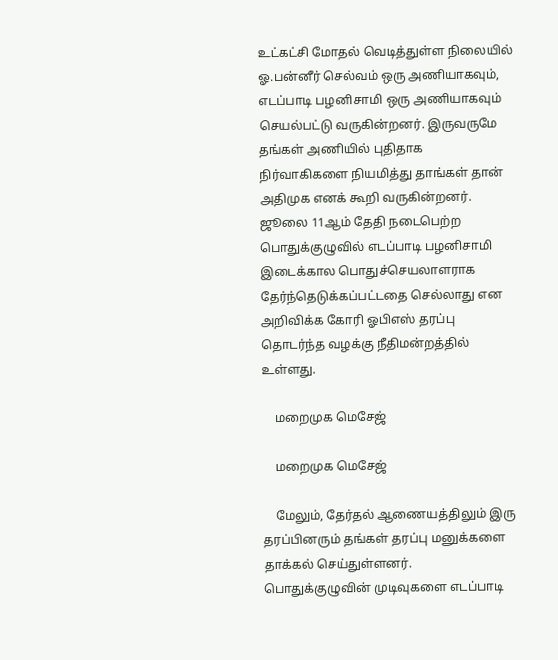உட்கட்சி மோதல் வெடித்துள்ள நிலையில் ஓ.பன்னீர் செல்வம் ஒரு அணியாகவும், எடப்பாடி பழனிசாமி ஒரு அணியாகவும் செயல்பட்டு வருகின்றனர். இருவருமே தங்கள் அணியில் புதிதாக நிர்வாகிகளை நியமித்து தாங்கள் தான் அதிமுக எனக் கூறி வருகின்றனர். ஜூலை 11ஆம் தேதி நடைபெற்ற பொதுக்குழுவில் எடப்பாடி பழனிசாமி இடைக்கால பொதுச்செயலாளராக தேர்ந்தெடுக்கப்பட்டதை செல்லாது என அறிவிக்க கோரி ஓபிஎஸ் தரப்பு தொடர்ந்த வழக்கு நீதிமன்றத்தில் உள்ளது.

    மறைமுக மெசேஜ்

    மறைமுக மெசேஜ்

    மேலும், தேர்தல் ஆணையத்திலும் இரு தரப்பினரும் தங்கள் தரப்பு மனுக்களை தாக்கல் செய்துள்ளனர். பொதுக்குழுவின் முடிவுகளை எடப்பாடி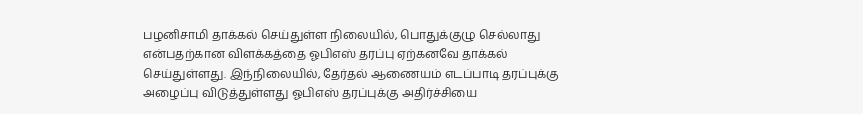பழனிசாமி தாக்கல் செய்துள்ள நிலையில், பொதுக்குழு செல்லாது என்பதற்கான விளக்கத்தை ஓபிஎஸ் தரப்பு ஏற்கனவே தாக்கல் செய்துள்ளது. இந்நிலையில், தேர்தல் ஆணையம் எடப்பாடி தரப்புக்கு அழைப்பு விடுத்துள்ளது ஓபிஎஸ் தரப்புக்கு அதிர்ச்சியை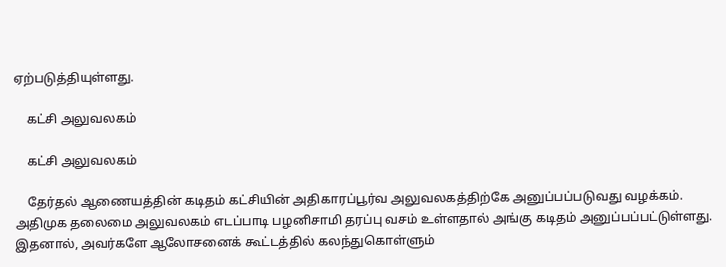ஏற்படுத்தியுள்ளது.

    கட்சி அலுவலகம்

    கட்சி அலுவலகம்

    தேர்தல் ஆணையத்தின் கடிதம் கட்சியின் அதிகாரப்பூர்வ அலுவலகத்திற்கே அனுப்பப்படுவது வழக்கம். அதிமுக தலைமை அலுவலகம் எடப்பாடி பழனிசாமி தரப்பு வசம் உள்ளதால் அங்கு கடிதம் அனுப்பப்பட்டுள்ளது. இதனால், அவர்களே ஆலோசனைக் கூட்டத்தில் கலந்துகொள்ளும்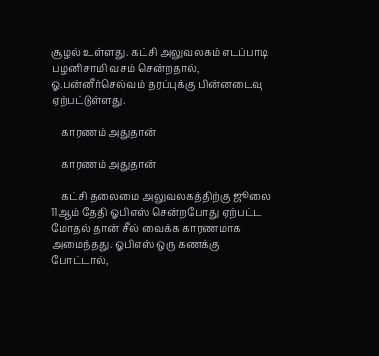சூழல் உள்ளது. கட்சி அலுவலகம் எடப்பாடி பழனிசாமி வசம் சென்றதால், ஓ.பன்னீர்செல்வம் தரப்புக்கு பின்னடைவு ஏற்பட்டுள்ளது.

    காரணம் அதுதான்

    காரணம் அதுதான்

    கட்சி தலைமை அலுவலகத்திற்கு ஜூலை 11ஆம் தேதி ஓபிஎஸ் சென்றபோது ஏற்பட்ட மோதல் தான் சீல் வைக்க காரணமாக அமைந்தது. ஓபிஎஸ் ஒரு கணக்கு போட்டால்,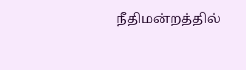நீதிமன்றத்தில்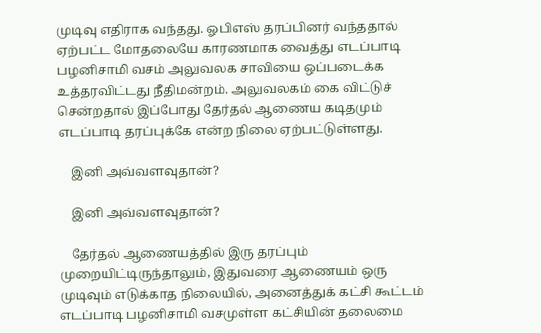முடிவு எதிராக வந்தது. ஓபிஎஸ் தரப்பினர் வந்ததால் ஏற்பட்ட மோதலையே காரணமாக வைத்து எடப்பாடி பழனிசாமி வசம் அலுவலக சாவியை ஒப்படைக்க உத்தரவிட்டது நீதிமன்றம். அலுவலகம் கை விட்டுச் சென்றதால் இப்போது தேர்தல் ஆணைய கடிதமும் எடப்பாடி தரப்புக்கே என்ற நிலை ஏற்பட்டுள்ளது.

    இனி அவ்வளவுதான்?

    இனி அவ்வளவுதான்?

    தேர்தல் ஆணையத்தில் இரு தரப்பும் முறையிட்டிருந்தாலும், இதுவரை ஆணையம் ஒரு முடிவும் எடுக்காத நிலையில், அனைத்துக் கட்சி கூட்டம் எடப்பாடி பழனிசாமி வசமுள்ள கட்சியின் தலைமை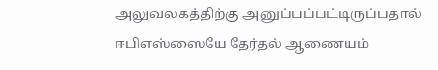அலுவலகத்திற்கு அனுப்பப்பட்டிருப்பதால் ஈபிஎஸ்ஸையே தேர்தல் ஆணையம்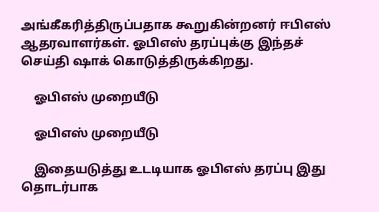அங்கீகரித்திருப்பதாக கூறுகின்றனர் ஈபிஎஸ் ஆதரவாளர்கள். ஓபிஎஸ் தரப்புக்கு இந்தச் செய்தி ஷாக் கொடுத்திருக்கிறது.

    ஓபிஎஸ் முறையீடு

    ஓபிஎஸ் முறையீடு

    இதையடுத்து உடடியாக ஓபிஎஸ் தரப்பு இது தொடர்பாக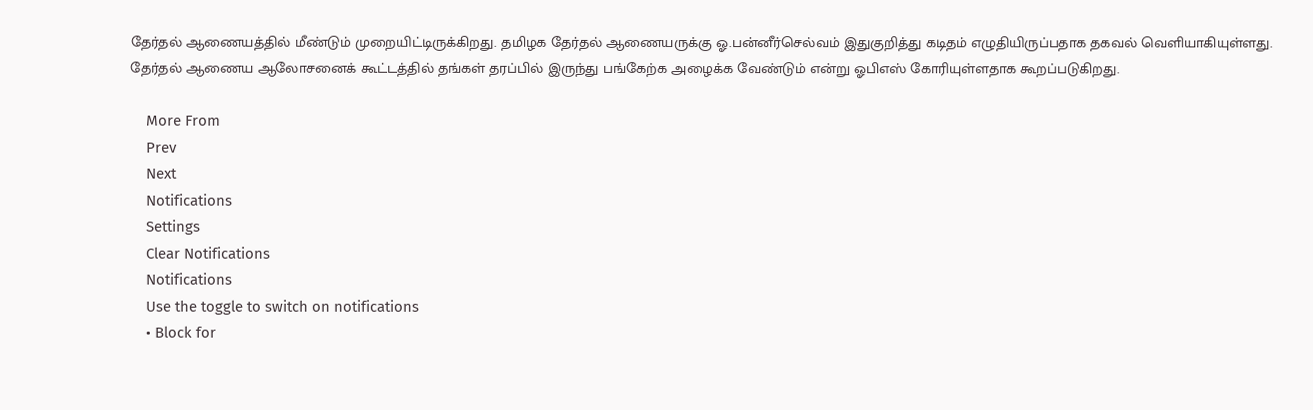தேர்தல் ஆணையத்தில் மீண்டும் முறையிட்டிருக்கிறது. தமிழக தேர்தல் ஆணையருக்கு ஓ.பன்னீர்செல்வம் இதுகுறித்து கடிதம் எழுதியிருப்பதாக தகவல் வெளியாகியுள்ளது. தேர்தல் ஆணைய ஆலோசனைக் கூட்டத்தில் தங்கள் தரப்பில் இருந்து பங்கேற்க அழைக்க வேண்டும் என்று ஓபிஎஸ் கோரியுள்ளதாக கூறப்படுகிறது.

    More From
    Prev
    Next
    Notifications
    Settings
    Clear Notifications
    Notifications
    Use the toggle to switch on notifications
    • Block for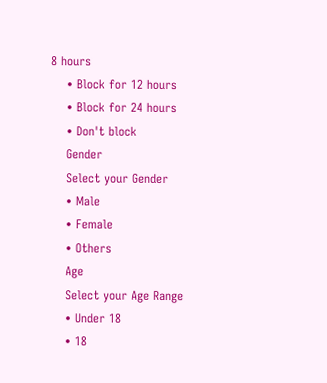8 hours
    • Block for 12 hours
    • Block for 24 hours
    • Don't block
    Gender
    Select your Gender
    • Male
    • Female
    • Others
    Age
    Select your Age Range
    • Under 18
    • 18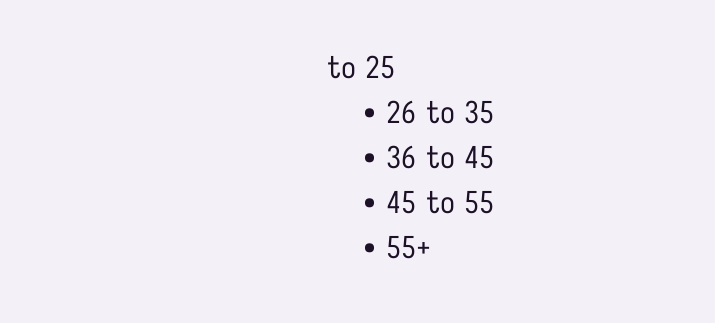to 25
    • 26 to 35
    • 36 to 45
    • 45 to 55
    • 55+